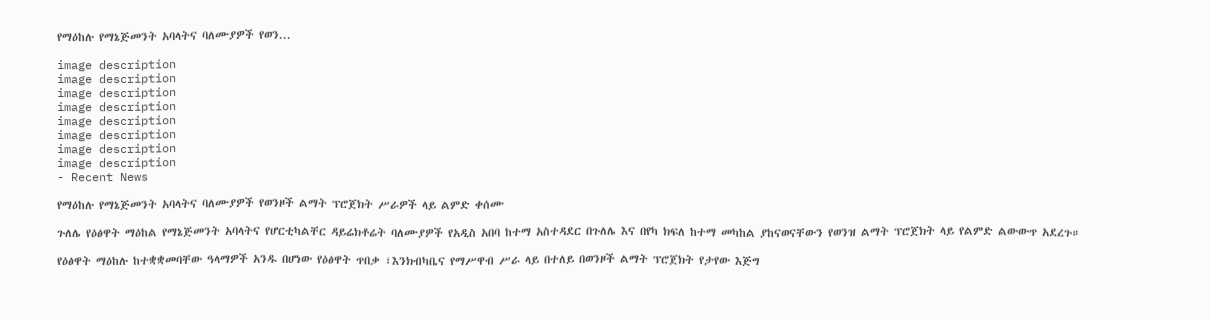የማዕከሉ የማኔጅመንት አባላትና ባለሙያዎች የወን...

image description
image description
image description
image description
image description
image description
image description
image description
- Recent News

የማዕከሉ የማኔጅመንት አባላትና ባለሙያዎች የወንዞች ልማት ፕሮጀክት ሥራዎች ላይ ልምድ ቀሰሙ

ጉለሌ የዕፅዋት ማዕከል የማኔጅመንት አባላትና የሆርቲካልቸር ዳይሬክቶሬት ባለሙያዎች የአዲስ አበባ ከተማ አስተዳደር በጉለሌ እና በየካ ክፍለ ከተማ መካከል ያከናወናቸውን የወንዝ ልማት ፕሮጀክት ላይ የልምድ ልውውጥ አደረጉ።

የዕፅዋት ማዕከሉ ከተቋቋመባቸው ዓላማዎች አንዱ በሆነው የዕፅዋት ጥበቃ ፣እንክብካቤና የማሥዋብ ሥራ ላይ በተለይ በወንዞች ልማት ፕሮጀክት የታየው እጅግ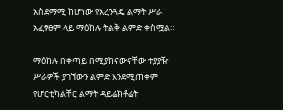አስደማሚ ከሆነው የአረንጓዴ ልማት ሥራ አፈፃፀም ላይ ማዕከሉ ትልቅ ልምድ ቀስሟል።

ማዕከሉ በቀጣይ በሚያከናውናቸው ተያያዥ ሥራዎች ያገኘውን ልምድ እንደሚጠቀም የሆርቲካልቸር ልማት ዳይሬክቶሬት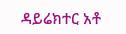ዳይሬክተር አቶ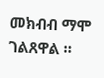መክብብ ማሞ ገልጸዋል ።